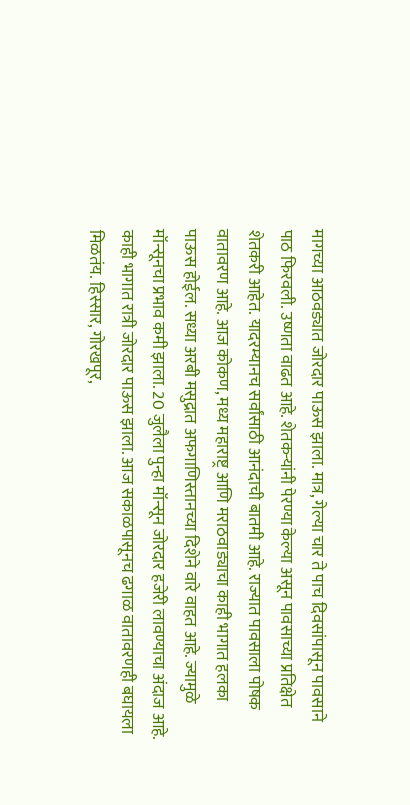मागच्या आठवड्यात जोरदार पाऊस झाला. मात्र, गेल्या चार ते पाच दिवसांपासून पावसाने पाठ फिरवली. उष्णता वाढत आहे. शेतकऱ्यांनी पेरण्या केल्या असून पावसाच्या प्रतिक्षेत शेतकरी आहेत. यादरम्यानच सर्वांसाठी आनंदाची बातमी आहे. राज्यात पावसाला पोषक वातावरण आहे. आज कोकण, मध्य महाराष्ट्र आणि मराठवाड्याचा काही भागात हलका पाऊस होईल. सध्या अरबी मसुद्रात अफगाणिस्तानच्या दिशेने वारे वाहत आहे. ज्यामुळे मॉन्सूनचा प्रभाव कमी झाला. 20 जुलैला पुन्हा मॉन्सून जोरदार हजेरी लावण्याचा अंदाज आहे. काही भागात रात्री जोरदार पाऊस झाला. आज सकाळपासूनच ढगाळ वातावरणही बघायला मिळतंय. हिस्सार, गोरखपूर,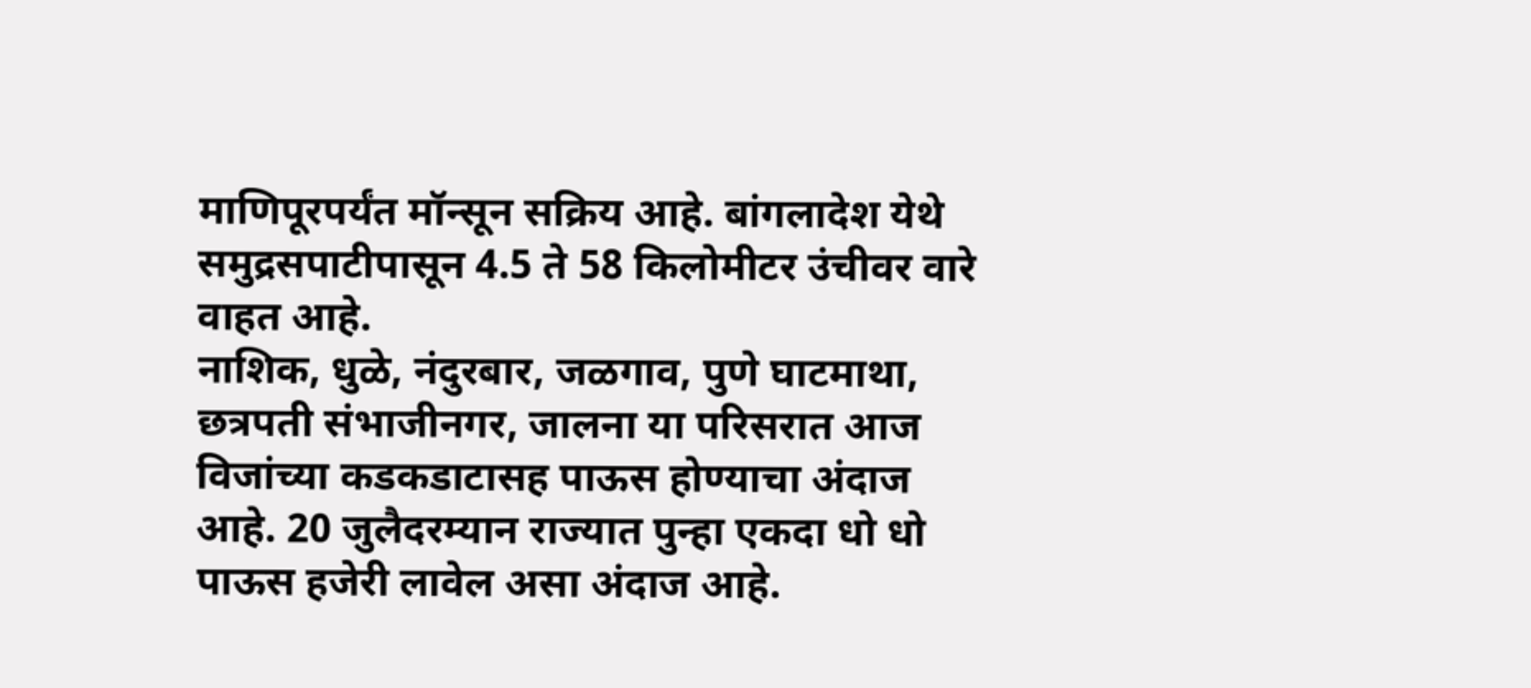माणिपूरपर्यंत मॉन्सून सक्रिय आहे. बांगलादेश येथे समुद्रसपाटीपासून 4.5 ते 58 किलोमीटर उंचीवर वारे वाहत आहे.
नाशिक, धुळे, नंदुरबार, जळगाव, पुणे घाटमाथा, छत्रपती संभाजीनगर, जालना या परिसरात आज विजांच्या कडकडाटासह पाऊस होण्याचा अंदाज आहे. 20 जुलैदरम्यान राज्यात पुन्हा एकदा धो धो पाऊस हजेरी लावेल असा अंदाज आहे.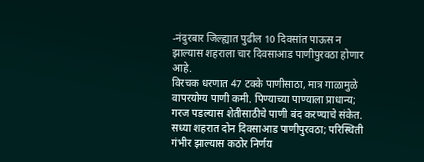-नंदुरबार जिल्ह्यात पुढील 10 दिवसांत पाऊस न झाल्यास शहराला चार दिवसाआड पाणीपुरवठा होणार आहे.
विरचक धरणात 47 टक्के पाणीसाठा, मात्र गाळामुळे वापरयोग्य पाणी कमी. पिण्याच्या पाण्याला प्राधान्य; गरज पडल्यास शेतीसाठीचे पाणी बंद करण्याचे संकेत. सध्या शहरात दोन दिवसाआड पाणीपुरवठा; परिस्थिती गंभीर झाल्यास कठोर निर्णय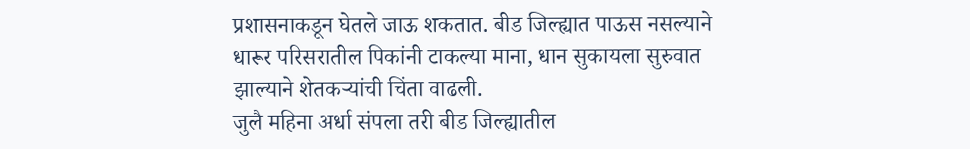प्रशासनाकडून घेतले जाऊ शकतात. बीड जिल्ह्यात पाऊस नसल्याने धारूर परिसरातील पिकांनी टाकल्या माना, धान सुकायला सुरुवात झाल्याने शेतकऱ्यांची चिंता वाढली.
जुलै महिना अर्धा संपला तरी बीड जिल्ह्यातील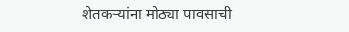शेतकऱ्यांना मोठ्या पावसाची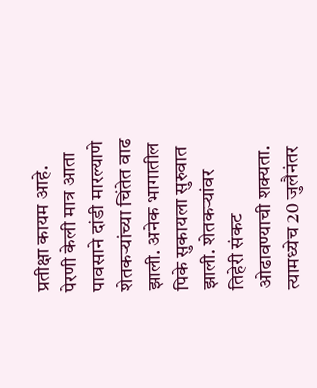प्रतीक्षा कायम आहे. पेरणी केली मात्र आता पावसाने दांडी मारल्याणे शेतकऱ्यांच्या चिंतेत वाढ झाली. अनेक भागातील पिके सुकायला सुरुवात झाली. शेतकऱ्यांवर तिहेरी संकट ओढावण्याची शक्यता. त्यामध्येच 20 जुलैनंतर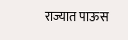राज्यात पाऊस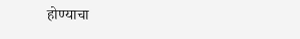होण्याचा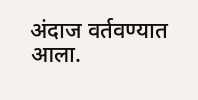अंदाज वर्तवण्यात आला.